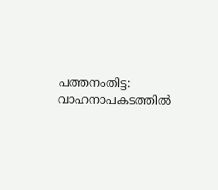പത്തനംതിട്ട: വാഹനാപകടത്തിൽ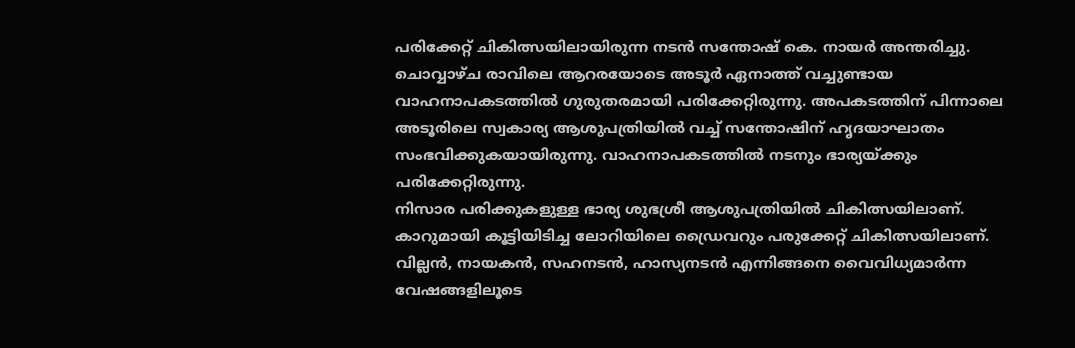പരിക്കേറ്റ് ചികിത്സയിലായിരുന്ന നടൻ സന്തോഷ് കെ. നായർ അന്തരിച്ചു. ചൊവ്വാഴ്ച രാവിലെ ആറരയോടെ അടൂർ ഏനാത്ത് വച്ചുണ്ടായ വാഹനാപകടത്തിൽ ഗുരുതരമായി പരിക്കേറ്റിരുന്നു. അപകടത്തിന് പിന്നാലെ അടൂരിലെ സ്വകാര്യ ആശുപത്രിയിൽ വച്ച് സന്തോഷിന് ഹൃദയാഘാതം സംഭവിക്കുകയായിരുന്നു. വാഹനാപകടത്തിൽ നടനും ഭാര്യയ്ക്കും പരിക്കേറ്റിരുന്നു.
നിസാര പരിക്കുകളുള്ള ഭാര്യ ശുഭശ്രീ ആശുപത്രിയിൽ ചികിത്സയിലാണ്. കാറുമായി കൂട്ടിയിടിച്ച ലോറിയിലെ ഡ്രൈവറും പരുക്കേറ്റ് ചികിത്സയിലാണ്.
വില്ലൻ, നായകൻ, സഹനടൻ, ഹാസ്യനടൻ എന്നിങ്ങനെ വൈവിധ്യമാർന്ന വേഷങ്ങളിലൂടെ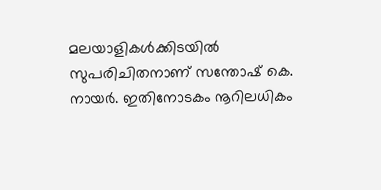മലയാളികൾക്കിടയിൽ സുപരിചിതനാണ് സന്തോഷ് കെ. നായർ. ഇതിനോടകം നൂറിലധികം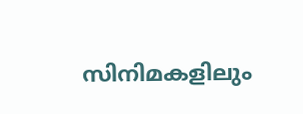സിനിമകളിലും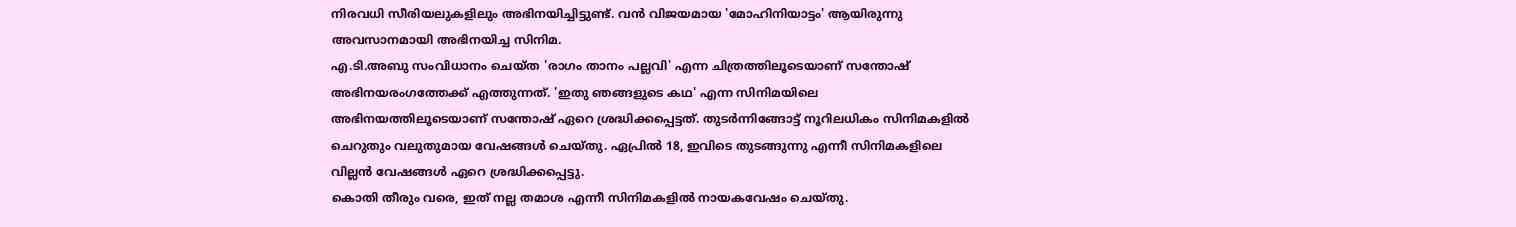നിരവധി സീരിയലുകളിലും അഭിനയിച്ചിട്ടുണ്ട്. വൻ വിജയമായ 'മോഹിനിയാട്ടം' ആയിരുന്നു അവസാനമായി അഭിനയിച്ച സിനിമ.
എ.ടി.അബു സംവിധാനം ചെയ്ത 'രാഗം താനം പല്ലവി' എന്ന ചിത്രത്തിലൂടെയാണ് സന്തോഷ് അഭിനയരംഗത്തേക്ക് എത്തുന്നത്. 'ഇതു ഞങ്ങളുടെ കഥ' എന്ന സിനിമയിലെ അഭിനയത്തിലൂടെയാണ് സന്തോഷ് ഏറെ ശ്രദ്ധിക്കപ്പെട്ടത്. തുടർന്നിങ്ങോട്ട് നൂറിലധികം സിനിമകളിൽ ചെറുതും വലുതുമായ വേഷങ്ങൾ ചെയ്തു. ഏപ്രിൽ 18, ഇവിടെ തുടങ്ങുന്നു എന്നീ സിനിമകളിലെ വില്ലൻ വേഷങ്ങൾ ഏറെ ശ്രദ്ധിക്കപ്പെട്ടു.
കൊതി തീരും വരെ, ഇത് നല്ല തമാശ എന്നീ സിനിമകളിൽ നായകവേഷം ചെയ്തു.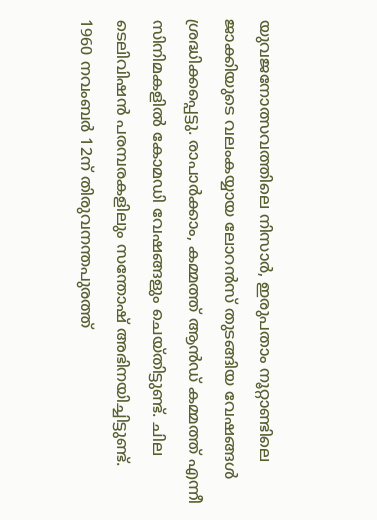യുവജനോത്സവത്തിലെ നിസാർ, ഇരുപതാം നൂറ്റാണ്ടിലെ ജാക്കിയുടെ വലംകയ്യായ ലോറൻസ് തുടങ്ങിയ വേഷങ്ങൾ ശ്രദ്ധിക്കപ്പെട്ടു. രാപാർക്കാം, കമ്മത്ത് ആൻഡ് കമ്മത്ത് എന്നീ സിനിമകളിൽ കോമഡി വേഷങ്ങളും ചെയ്തിട്ടുണ്ട്. ചില ടെലിവിഷൻ പരമ്പരകളിലും സന്തോഷ് അഭിനയിച്ചിട്ടുണ്ട്.
1960 നവംബർ 12ന് തിരുവനന്തപുരത്ത്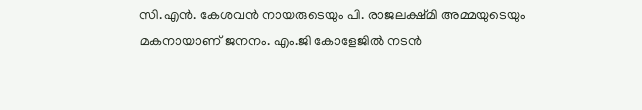സി.എൻ. കേശവൻ നായരുടെയും പി. രാജലക്ഷ്മി അമ്മയുടെയും മകനായാണ് ജനനം. എം.ജി കോളേജിൽ നടൻ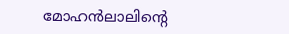മോഹൻലാലിൻ്റെ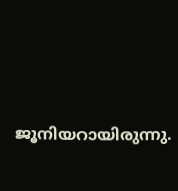ജൂനിയറായിരുന്നു.